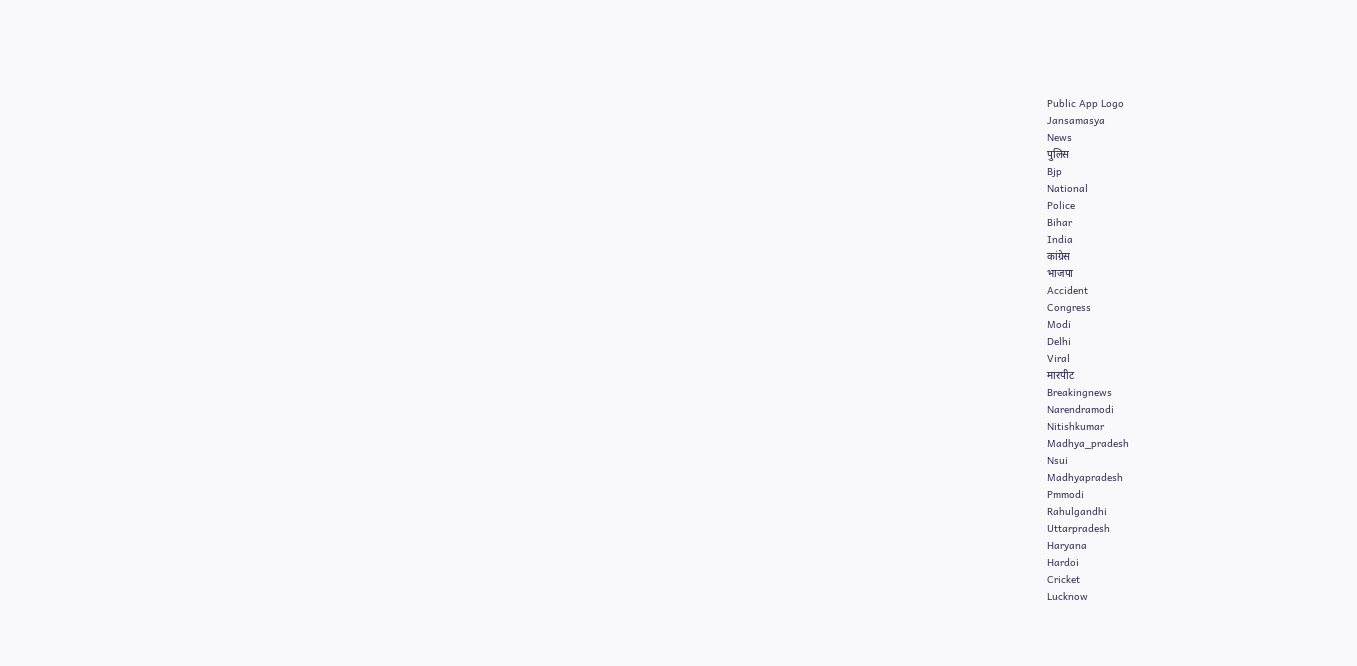Public App Logo
Jansamasya
News
पुलिस
Bjp
National
Police
Bihar
India
कांग्रेस
भाजपा
Accident
Congress
Modi
Delhi
Viral
मारपीट
Breakingnews
Narendramodi
Nitishkumar
Madhya_pradesh
Nsui
Madhyapradesh
Pmmodi
Rahulgandhi
Uttarpradesh
Haryana
Hardoi
Cricket
Lucknow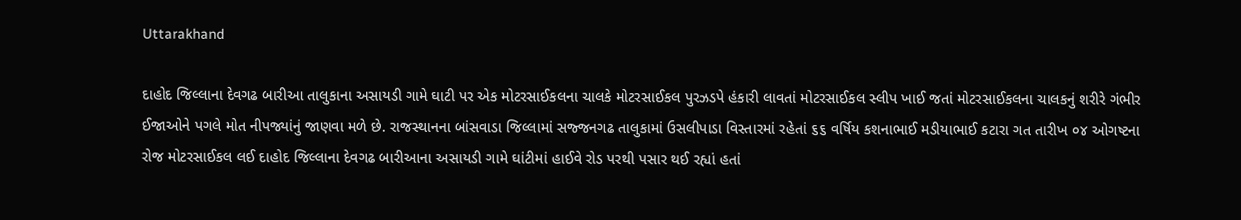Uttarakhand

દાહોદ જિલ્લાના દેવગઢ બારીઆ તાલુકાના અસાયડી ગામે ઘાટી પર એક મોટરસાઈકલના ચાલકે મોટરસાઈકલ પુરઝડપે હંકારી લાવતાં મોટરસાઈકલ સ્લીપ ખાઈ જતાં મોટરસાઈકલના ચાલકનું શરીરે ગંભીર ઈજાઓને પગલે મોત નીપજ્યાંનું જાણવા મળે છે. રાજસ્થાનના બાંસવાડા જિલ્લામાં સજ્જનગઢ તાલુકામાં ઉસલીપાડા વિસ્તારમાં રહેતાં ૬૬ વર્ષિય કશનાભાઈ મડીયાભાઈ કટારા ગત તારીખ ૦૪ ઓગષ્ટના રોજ મોટરસાઈકલ લઈ દાહોદ જિલ્લાના દેવગઢ બારીઆના અસાયડી ગામે ઘાંટીમાં હાઈવે રોડ પરથી પસાર થઈ રહ્યાં હતાં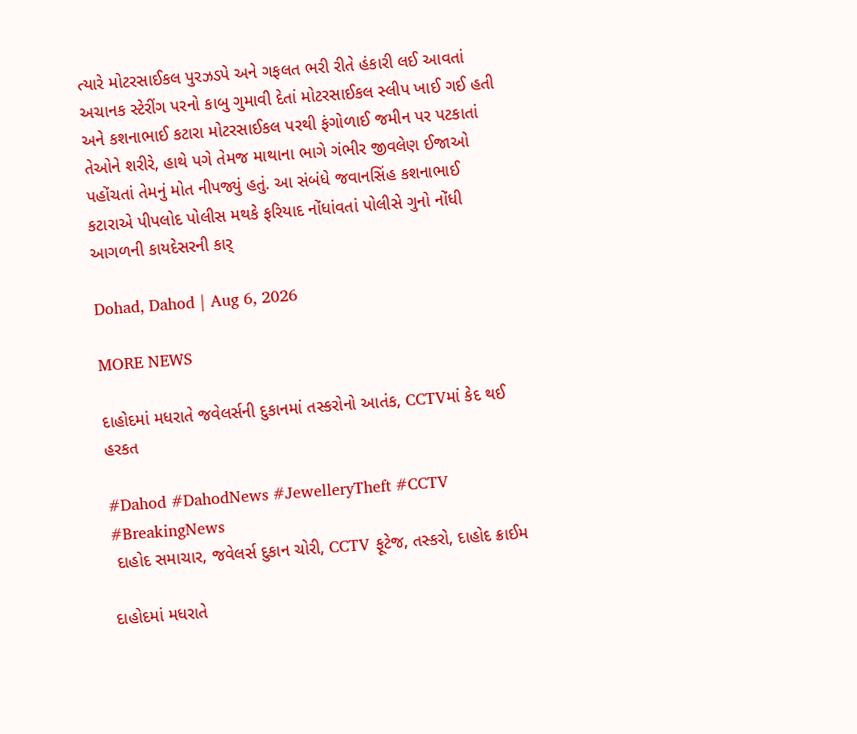ત્યારે મોટરસાઈકલ પુરઝડપે અને ગફલત ભરી રીતે હંકારી લઈ આવતાં અચાનક સ્ટેરીંગ પરનો કાબુ ગુમાવી દેતાં મોટરસાઈકલ સ્લીપ ખાઈ ગઈ હતી અને કશનાભાઈ કટારા મોટરસાઈકલ પરથી ફંગોળાઈ જમીન પર પટકાતાં તેઓને શરીરે, હાથે પગે તેમજ માથાના ભાગે ગંભીર જીવલેણ ઈજાઓ પહોંચતાં તેમનું મોત નીપજ્યું હતું. આ સંબંધે જવાનસિંહ કશનાભાઈ કટારાએ પીપલોદ પોલીસ મથકે ફરિયાદ નોંધાંવતાં પોલીસે ગુનો નોંધી આગળની કાયદેસરની કાર્

Dohad, Dahod | Aug 6, 2026

MORE NEWS

દાહોદમાં મધરાતે જવેલર્સની દુકાનમાં તસ્કરોનો આતંક, CCTVમાં કેદ થઈ હરકત

#Dahod #DahodNews #JewelleryTheft #CCTV #BreakingNews
 દાહોદ સમાચાર, જવેલર્સ દુકાન ચોરી, CCTV ફૂટેજ, તસ્કરો, દાહોદ ક્રાઈમ

દાહોદમાં મધરાતે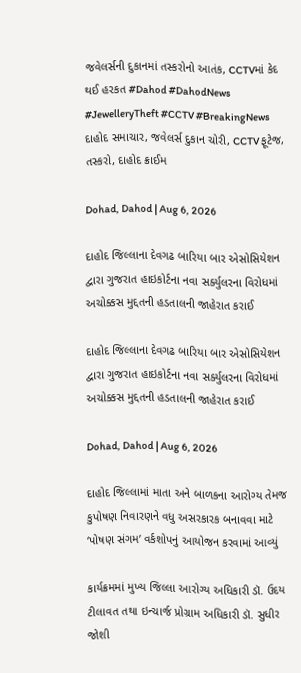જવેલર્સની દુકાનમાં તસ્કરોનો આતંક, CCTVમાં કેદ થઈ હરકત #Dahod #DahodNews #JewelleryTheft #CCTV #BreakingNews દાહોદ સમાચાર, જવેલર્સ દુકાન ચોરી, CCTV ફૂટેજ, તસ્કરો, દાહોદ ક્રાઈમ

Dohad, Dahod | Aug 6, 2026

દાહોદ જિલ્લાના દેવગઢ બારિયા બાર એસોસિયેશન દ્વારા ગુજરાત હાઇકોર્ટના નવા સર્ક્યુલરના વિરોધમાં અચોક્કસ મુદ્દતની હડતાલની જાહેરાત કરાઈ

દાહોદ જિલ્લાના દેવગઢ બારિયા બાર એસોસિયેશન દ્વારા ગુજરાત હાઇકોર્ટના નવા સર્ક્યુલરના વિરોધમાં અચોક્કસ મુદ્દતની હડતાલની જાહેરાત કરાઈ

Dohad, Dahod | Aug 6, 2026

દાહોદ જિલ્લામાં માતા અને બાળકના આરોગ્ય તેમજ કુપોષણ નિવારણને વધુ અસરકારક બનાવવા માટે ‘પોષણ સંગમ’ વર્કશોપનું આયોજન કરવામાં આવ્યું

કાર્યક્રમમાં મુખ્ય જિલ્લા આરોગ્ય અધિકારી ડૉ. ઉદય ટીલાવત તથા ઇન્ચાર્જ પ્રોગ્રામ અધિકારી ડૉ. સુધીર જોશી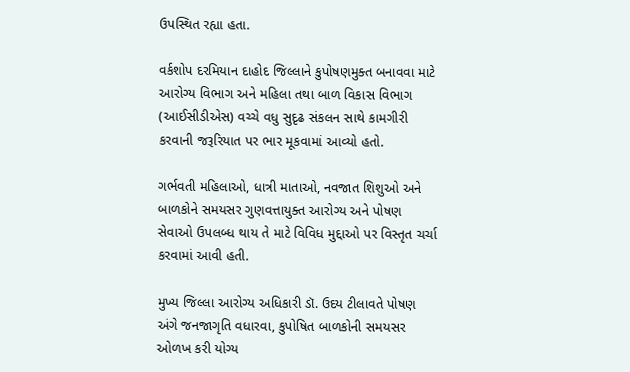ઉપસ્થિત રહ્યા હતા.

વર્કશોપ દરમિયાન દાહોદ જિલ્લાને કુપોષણમુક્ત બનાવવા માટે આરોગ્ય વિભાગ અને મહિલા તથા બાળ વિકાસ વિભાગ (આઈસીડીએસ) વચ્ચે વધુ સુદૃઢ સંકલન સાથે કામગીરી કરવાની જરૂરિયાત પર ભાર મૂકવામાં આવ્યો હતો.

ગર્ભવતી મહિલાઓ, ધાત્રી માતાઓ, નવજાત શિશુઓ અને બાળકોને સમયસર ગુણવત્તાયુક્ત આરોગ્ય અને પોષણ સેવાઓ ઉપલબ્ધ થાય તે માટે વિવિધ મુદ્દાઓ પર વિસ્તૃત ચર્ચા કરવામાં આવી હતી.

મુખ્ય જિલ્લા આરોગ્ય અધિકારી ડૉ. ઉદય ટીલાવતે પોષણ અંગે જનજાગૃતિ વધારવા, કુપોષિત બાળકોની સમયસર ઓળખ કરી યોગ્ય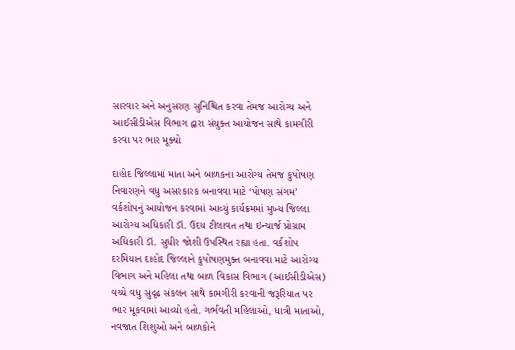સારવાર અને અનુસરણ સુનિશ્ચિત કરવા તેમજ આરોગ્ય અને આઈસીડીએસ વિભાગ દ્વારા સંયુક્ત આયોજન સાથે કામગીરી કરવા પર ભાર મૂક્યો

દાહોદ જિલ્લામાં માતા અને બાળકના આરોગ્ય તેમજ કુપોષણ નિવારણને વધુ અસરકારક બનાવવા માટે ‘પોષણ સંગમ’ વર્કશોપનું આયોજન કરવામાં આવ્યું કાર્યક્રમમાં મુખ્ય જિલ્લા આરોગ્ય અધિકારી ડૉ. ઉદય ટીલાવત તથા ઇન્ચાર્જ પ્રોગ્રામ અધિકારી ડૉ. સુધીર જોશી ઉપસ્થિત રહ્યા હતા. વર્કશોપ દરમિયાન દાહોદ જિલ્લાને કુપોષણમુક્ત બનાવવા માટે આરોગ્ય વિભાગ અને મહિલા તથા બાળ વિકાસ વિભાગ (આઈસીડીએસ) વચ્ચે વધુ સુદૃઢ સંકલન સાથે કામગીરી કરવાની જરૂરિયાત પર ભાર મૂકવામાં આવ્યો હતો. ગર્ભવતી મહિલાઓ, ધાત્રી માતાઓ, નવજાત શિશુઓ અને બાળકોને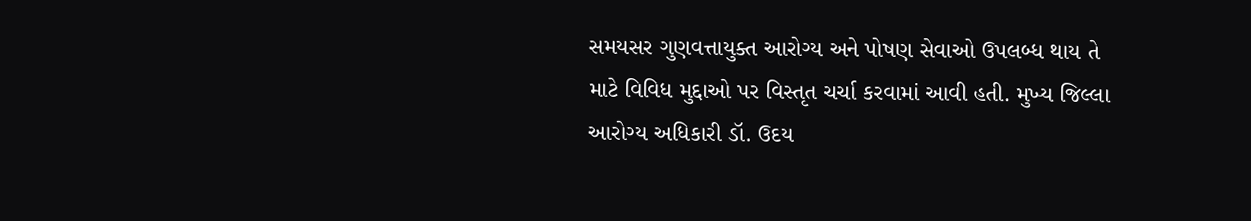સમયસર ગુણવત્તાયુક્ત આરોગ્ય અને પોષણ સેવાઓ ઉપલબ્ધ થાય તે માટે વિવિધ મુદ્દાઓ પર વિસ્તૃત ચર્ચા કરવામાં આવી હતી. મુખ્ય જિલ્લા આરોગ્ય અધિકારી ડૉ. ઉદય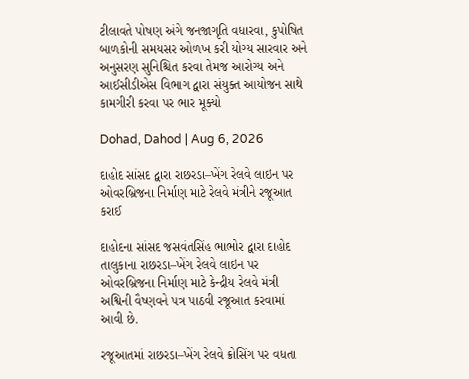ટીલાવતે પોષણ અંગે જનજાગૃતિ વધારવા, કુપોષિત બાળકોની સમયસર ઓળખ કરી યોગ્ય સારવાર અને અનુસરણ સુનિશ્ચિત કરવા તેમજ આરોગ્ય અને આઈસીડીએસ વિભાગ દ્વારા સંયુક્ત આયોજન સાથે કામગીરી કરવા પર ભાર મૂક્યો

Dohad, Dahod | Aug 6, 2026

દાહોદ સાંસદ દ્વારા રાછરડા–ખેંગ રેલવે લાઇન પર ઓવરબ્રિજના નિર્માણ માટે રેલવે મંત્રીને રજૂઆત કરાઈ

દાહોદના સાંસદ જસવંતસિંહ ભાભોર દ્વારા દાહોદ તાલુકાના રાછરડા–ખેંગ રેલવે લાઇન પર ઓવરબ્રિજના નિર્માણ માટે કેન્દ્રીય રેલવે મંત્રી અશ્વિની વૈષ્ણવને પત્ર પાઠવી રજૂઆત કરવામાં આવી છે.

રજૂઆતમાં રાછરડા–ખેંગ રેલવે ક્રોસિંગ પર વધતા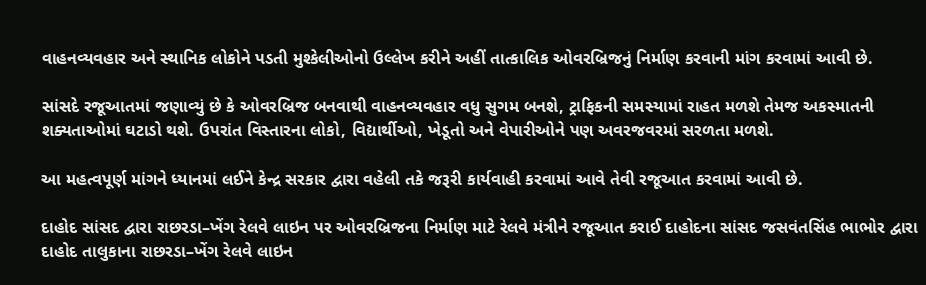વાહનવ્યવહાર અને સ્થાનિક લોકોને પડતી મુશ્કેલીઓનો ઉલ્લેખ કરીને અહીં તાત્કાલિક ઓવરબ્રિજનું નિર્માણ કરવાની માંગ કરવામાં આવી છે.

સાંસદે રજૂઆતમાં જણાવ્યું છે કે ઓવરબ્રિજ બનવાથી વાહનવ્યવહાર વધુ સુગમ બનશે, ટ્રાફિકની સમસ્યામાં રાહત મળશે તેમજ અકસ્માતની શક્યતાઓમાં ઘટાડો થશે. ઉપરાંત વિસ્તારના લોકો, વિદ્યાર્થીઓ, ખેડૂતો અને વેપારીઓને પણ અવરજવરમાં સરળતા મળશે.

આ મહત્વપૂર્ણ માંગને ધ્યાનમાં લઈને કેન્દ્ર સરકાર દ્વારા વહેલી તકે જરૂરી કાર્યવાહી કરવામાં આવે તેવી રજૂઆત કરવામાં આવી છે.

દાહોદ સાંસદ દ્વારા રાછરડા–ખેંગ રેલવે લાઇન પર ઓવરબ્રિજના નિર્માણ માટે રેલવે મંત્રીને રજૂઆત કરાઈ દાહોદના સાંસદ જસવંતસિંહ ભાભોર દ્વારા દાહોદ તાલુકાના રાછરડા–ખેંગ રેલવે લાઇન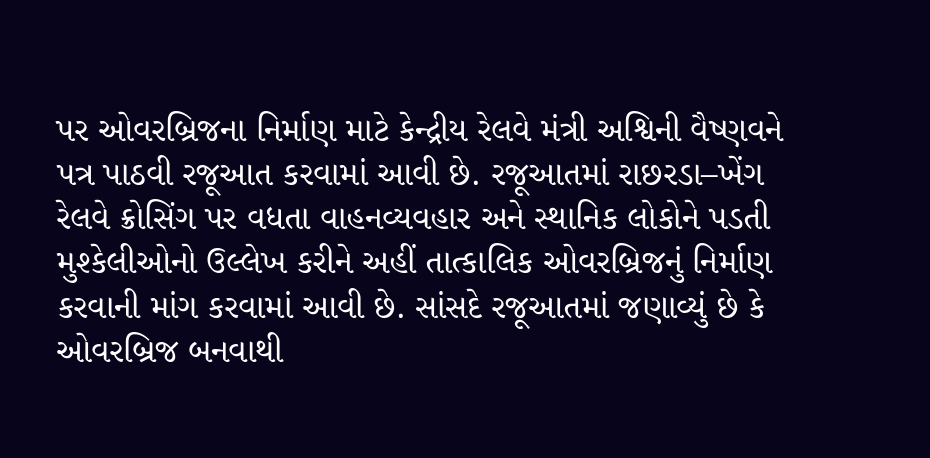પર ઓવરબ્રિજના નિર્માણ માટે કેન્દ્રીય રેલવે મંત્રી અશ્વિની વૈષ્ણવને પત્ર પાઠવી રજૂઆત કરવામાં આવી છે. રજૂઆતમાં રાછરડા–ખેંગ રેલવે ક્રોસિંગ પર વધતા વાહનવ્યવહાર અને સ્થાનિક લોકોને પડતી મુશ્કેલીઓનો ઉલ્લેખ કરીને અહીં તાત્કાલિક ઓવરબ્રિજનું નિર્માણ કરવાની માંગ કરવામાં આવી છે. સાંસદે રજૂઆતમાં જણાવ્યું છે કે ઓવરબ્રિજ બનવાથી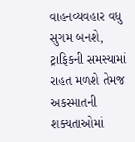વાહનવ્યવહાર વધુ સુગમ બનશે, ટ્રાફિકની સમસ્યામાં રાહત મળશે તેમજ અકસ્માતની શક્યતાઓમાં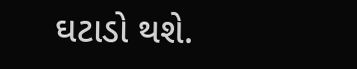ઘટાડો થશે.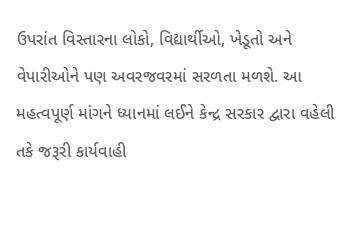ઉપરાંત વિસ્તારના લોકો, વિદ્યાર્થીઓ, ખેડૂતો અને વેપારીઓને પણ અવરજવરમાં સરળતા મળશે. આ મહત્વપૂર્ણ માંગને ધ્યાનમાં લઈને કેન્દ્ર સરકાર દ્વારા વહેલી તકે જરૂરી કાર્યવાહી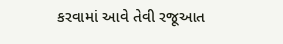કરવામાં આવે તેવી રજૂઆત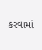કરવામાં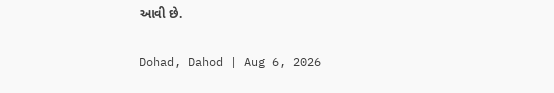આવી છે.

Dohad, Dahod | Aug 6, 2026